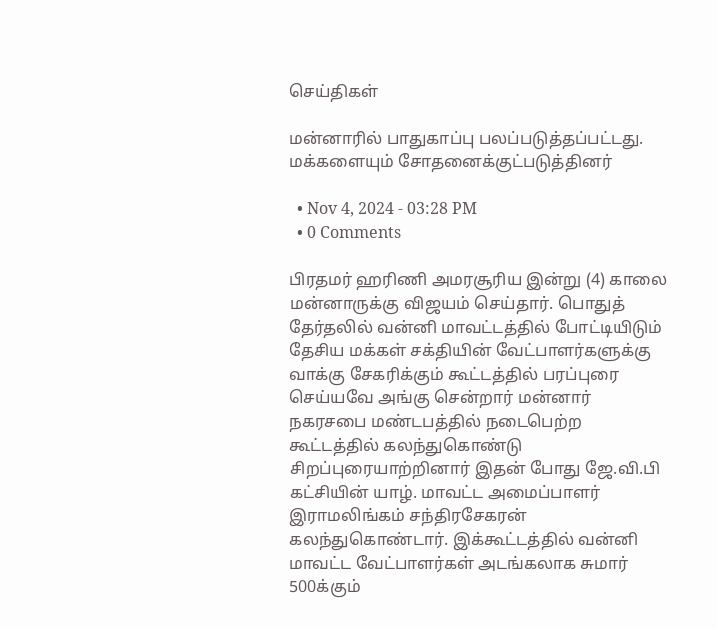செய்திகள்

மன்னாரில் பாதுகாப்பு பலப்படுத்தப்பட்டது. மக்களையும் சோதனைக்குட்படுத்தினர்

  • Nov 4, 2024 - 03:28 PM
  • 0 Comments

பிரதமர் ஹரிணி அமரசூரிய இன்று (4) காலை மன்னாருக்கு விஜயம் செய்தார். பொதுத் தேர்தலில் வன்னி மாவட்டத்தில் போட்டியிடும் தேசிய மக்கள் சக்தியின் வேட்பாளர்களுக்கு வாக்கு சேகரிக்கும் கூட்டத்தில் பரப்புரை செய்யவே அங்கு சென்றார் மன்னார் நகரசபை மண்டபத்தில் நடைபெற்ற கூட்டத்தில் கலந்துகொண்டு சிறப்புரையாற்றினார் இதன் போது ஜே.வி.பி கட்சியின் யாழ். மாவட்ட அமைப்பாளர் இராமலிங்கம் சந்திரசேகரன் கலந்துகொண்டார். இக்கூட்டத்தில் வன்னி மாவட்ட வேட்பாளர்கள் அடங்கலாக சுமார் 500க்கும்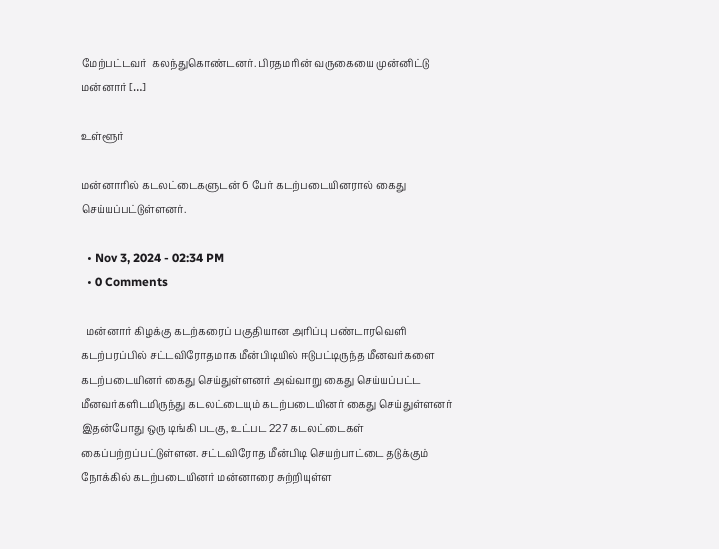மேற்பட்டவர்  கலந்துகொண்டனர். பிரதமரின் வருகையை முன்னிட்டு மன்னார் […]

உள்ளூர்

மன்னாரில் கடலட்டைகளுடன் 6 பேர் கடற்படையினரால் கைது செய்யப்பட்டுள்ளனர்.

  • Nov 3, 2024 - 02:34 PM
  • 0 Comments

  மன்னார் கிழக்கு கடற்கரைப் பகுதியான அரிப்பு பண்டாரவெளி கடற்பரப்பில் சட்டவிரோதமாக மீன்பிடியில் ஈடுபட்டிருந்த மீனவர்களை கடற்படையினர் கைது செய்துள்ளனர் அவ்வாறு கைது செய்யப்பட்ட மீனவர்களிடமிருந்து கடலட்டையும் கடற்படையினர் கைது செய்துள்ளனர் இதன்போது ஒரு டிங்கி படகு, உட்பட 227 கடலட்டைகள் கைப்பற்றப்பட்டுள்ளன. சட்டவிரோத மீன்பிடி செயற்பாட்டை தடுக்கும் நோக்கில் கடற்படையினர் மன்னாரை சுற்றியுள்ள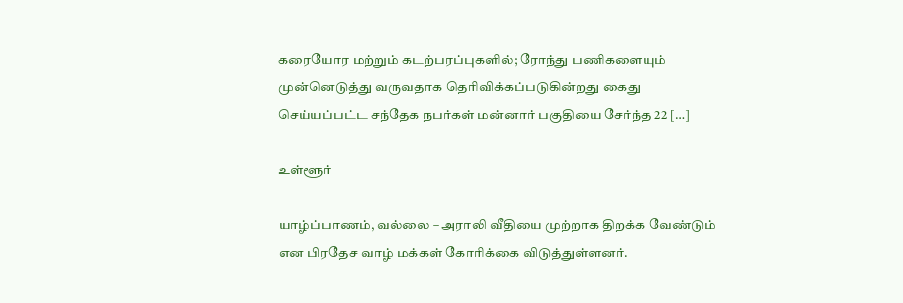கரையோர மற்றும் கடற்பரப்புகளில்; ரோந்து பணிகளையும் முன்னெடுத்து வருவதாக தெரிவிக்கப்படுகின்றது கைது செய்யப்பட்ட சந்தேக நபர்கள் மன்னார் பகுதியை சேர்ந்த 22 […]

உள்ளூர்

யாழ்ப்பாணம், வல்லை – அராலி வீதியை முற்றாக திறக்க வேண்டும் என பிரதேச வாழ் மக்கள் கோரிக்கை விடுத்துள்ளனர்.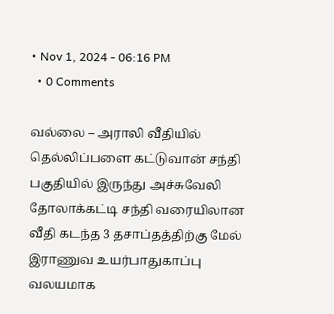• Nov 1, 2024 - 06:16 PM
  • 0 Comments

வல்லை – அராலி வீதியில் தெல்லிப்பளை கட்டுவான் சந்தி பகுதியில் இருந்து அச்சுவேலி தோலாக்கட்டி சந்தி வரையிலான வீதி கடந்த 3 தசாப்தத்திற்கு மேல் இராணுவ உயர்பாதுகாப்பு வலயமாக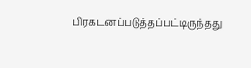பிரகடனப்படுத்தப்பட்டிருந்தது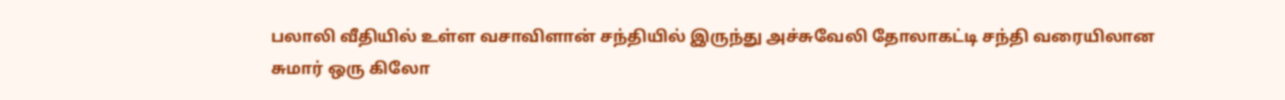பலாலி வீதியில் உள்ள வசாவிளான் சந்தியில் இருந்து அச்சுவேலி தோலாகட்டி சந்தி வரையிலான சுமார் ஒரு கிலோ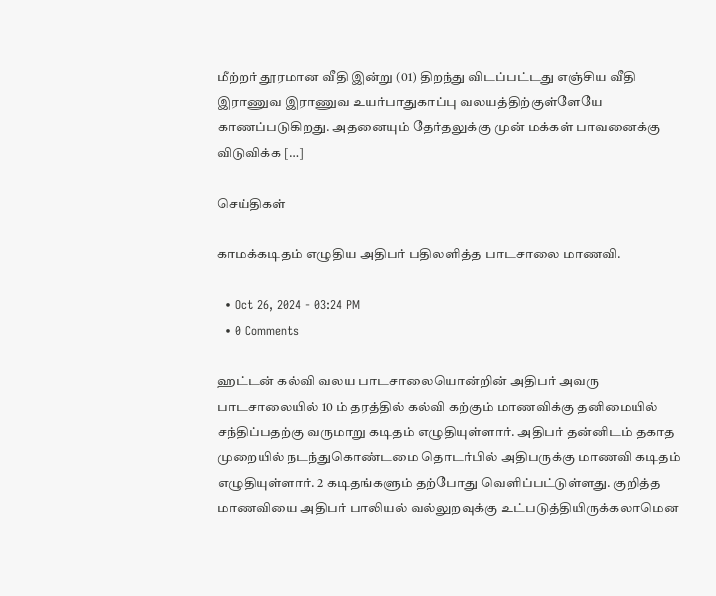மீற்றர் தூரமான வீதி இன்று (01) திறந்து விடப்பட்டது எஞ்சிய வீதி இராணுவ இராணுவ உயர்பாதுகாப்பு வலயத்திற்குள்ளேயே காணப்படுகிறது. அதனையும் தேர்தலுக்கு முன் மக்கள் பாவனைக்கு விடுவிக்க […]

செய்திகள்

காமக்கடிதம் எழுதிய அதிபர் பதிலளித்த பாடசாலை மாணவி.

  • Oct 26, 2024 - 03:24 PM
  • 0 Comments

ஹட்டன் கல்வி வலய பாடசாலையொன்றின் அதிபர் அவரு பாடசாலையில் 10 ம் தரத்தில் கல்வி கற்கும் மாணவிக்கு தனிமையில் சந்திப்பதற்கு வருமாறு கடிதம் எழுதியுள்ளார். அதிபர் தன்னிடம் தகாத முறையில் நடந்துகொண்டமை தொடர்பில் அதிபருக்கு மாணவி கடிதம் எழுதியுள்ளார். 2 கடிதங்களும் தற்போது வெளிப்பட்டுள்ளது. குறித்த மாணவியை அதிபர் பாலியல் வல்லுறவுக்கு உட்படுத்தியிருக்கலாமென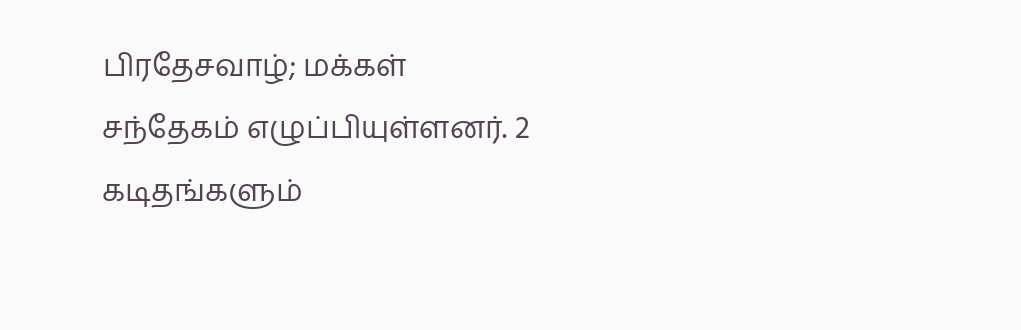பிரதேசவாழ்; மக்கள் சந்தேகம் எழுப்பியுள்ளனர். 2 கடிதங்களும்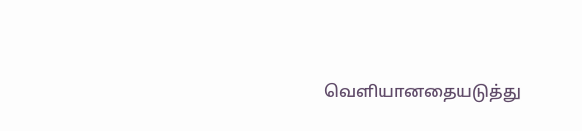வெளியானதையடுத்து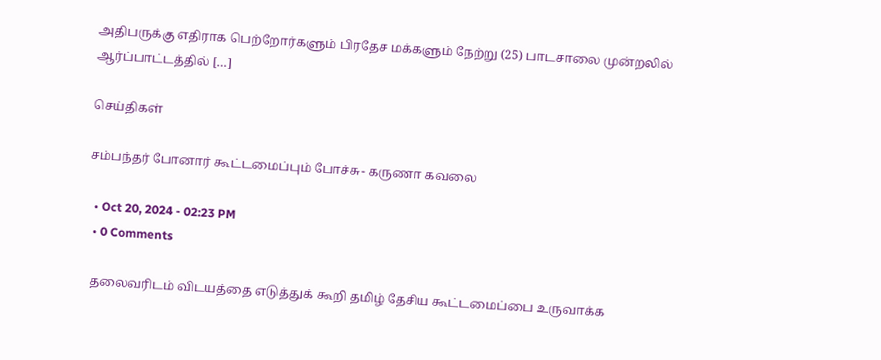அதிபருக்கு எதிராக பெற்றோர்களும் பிரதேச மக்களும் நேற்று (25) பாடசாலை முன்றலில் ஆர்ப்பாட்டத்தில் […]

செய்திகள்

சம்பந்தர் போனார் கூட்டமைப்பும் போச்சு- கருணா கவலை

  • Oct 20, 2024 - 02:23 PM
  • 0 Comments

  தலைவரிடம் விடயத்தை எடுத்துக் கூறி தமிழ் தேசிய கூட்டமைப்பை உருவாக்க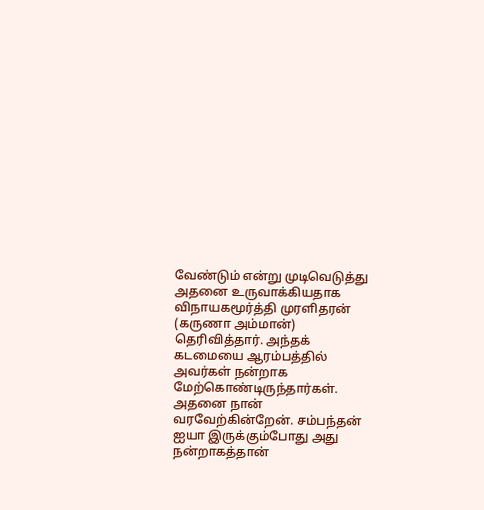வேண்டும் என்று முடிவெடுத்து அதனை உருவாக்கியதாக விநாயகமூர்த்தி முரளிதரன் (கருணா அம்மான்) தெரிவித்தார். அந்தக் கடமையை ஆரம்பத்தில் அவர்கள் நன்றாக மேற்கொண்டிருந்தார்கள். அதனை நான் வரவேற்கின்றேன். சம்பந்தன் ஐயா இருக்கும்போது அது நன்றாகத்தான்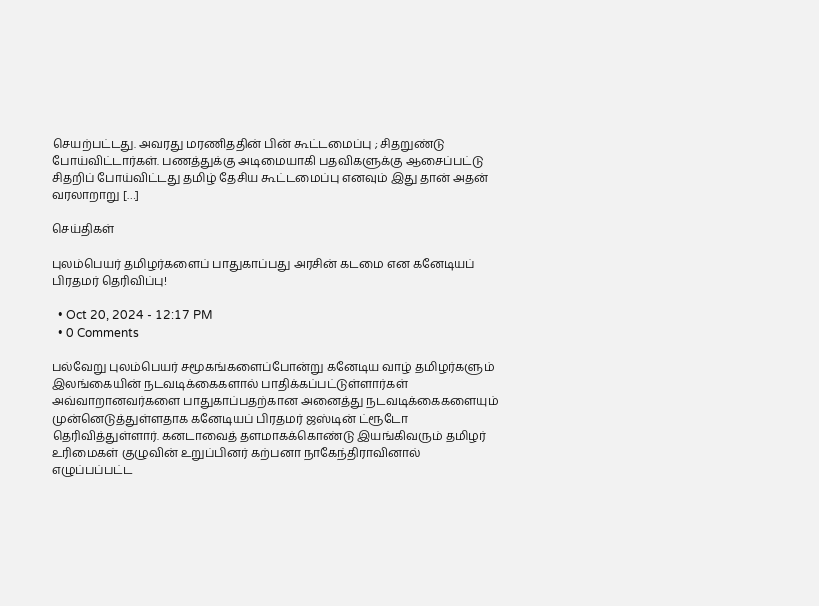செயற்பட்டது. அவரது மரணிததின் பின் கூட்டமைப்பு ; சிதறுண்டு போய்விட்டார்கள். பணத்துக்கு அடிமையாகி பதவிகளுக்கு ஆசைப்பட்டு சிதறிப் போய்விட்டது தமிழ் தேசிய கூட்டமைப்பு எனவும் இது தான் அதன் வரலாறாறு […]

செய்திகள்

புலம்பெயர் தமிழர்களைப் பாதுகாப்பது அரசின் கடமை என கனேடியப் பிரதமர் தெரிவிப்பு!

  • Oct 20, 2024 - 12:17 PM
  • 0 Comments

பல்வேறு புலம்பெயர் சமூகங்களைப்போன்று கனேடிய வாழ் தமிழர்களும் இலங்கையின் நடவடிக்கைகளால் பாதிக்கப்பட்டுள்ளார்கள் அவ்வாறானவர்களை பாதுகாப்பதற்கான அனைத்து நடவடிக்கைகளையும் முன்னெடுத்துள்ளதாக கனேடியப் பிரதமர் ஜஸ்டின் ட்ரூடோ தெரிவித்துள்ளார். கனடாவைத் தளமாகக்கொண்டு இயங்கிவரும் தமிழர் உரிமைகள் குழுவின் உறுப்பினர் கற்பனா நாகேந்திராவினால் எழுப்பப்பட்ட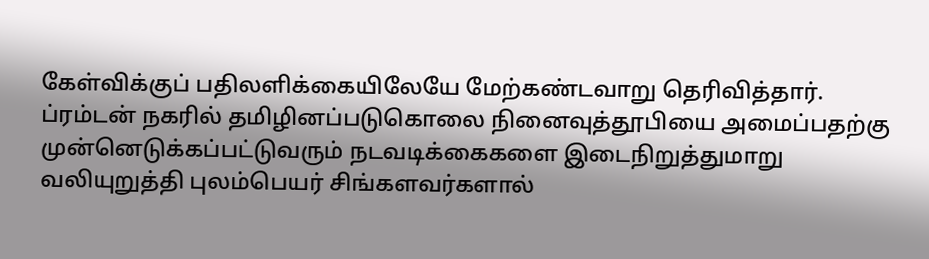கேள்விக்குப் பதிலளிக்கையிலேயே மேற்கண்டவாறு தெரிவித்தார். ப்ரம்டன் நகரில் தமிழினப்படுகொலை நினைவுத்தூபியை அமைப்பதற்கு முன்னெடுக்கப்பட்டுவரும் நடவடிக்கைகளை இடைநிறுத்துமாறு வலியுறுத்தி புலம்பெயர் சிங்களவர்களால்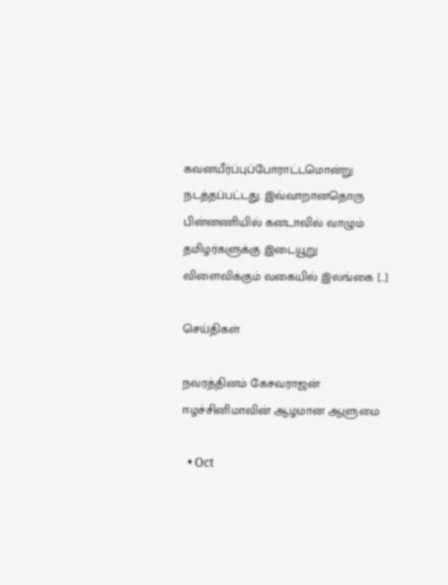கவனயீர்ப்புப்போராட்டமொன்று நடத்தப்பட்டது. இவ்வாறானதொரு பின்னணியில் கனடாவில் வாழும் தமிழர்களுக்கு இடையூறு விளைவிக்கும் வகையில் இலங்கை […]

செய்திகள்

நவரத்தினம் கேசவராஜன் ஈழச்சினிமாவின் ஆழமான ஆளுமை

  • Oct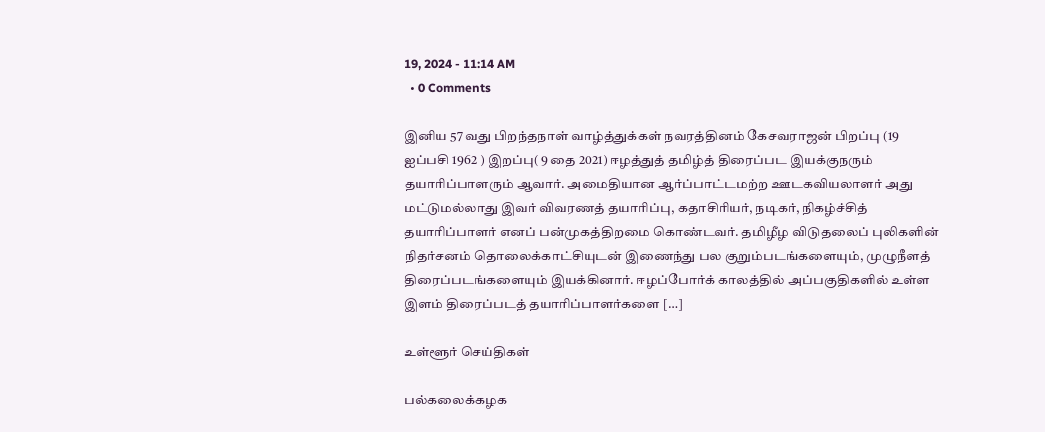19, 2024 - 11:14 AM
  • 0 Comments

இனிய 57 வது பிறந்தநாள் வாழ்த்துக்கள் நவரத்தினம் கேசவராஜன் பிறப்பு (19 ஐப்பசி 1962 ) இறப்பு( 9 தை 2021) ஈழத்துத் தமிழ்த் திரைப்பட இயக்குநரும் தயாரிப்பாளரும் ஆவார். அமைதியான ஆர்ப்பாட்டமற்ற ஊடகவியலாளர் அது மட்டுமல்லாது இவர் விவரணத் தயாரிப்பு, கதாசிரியர், நடிகர், நிகழ்ச்சித் தயாரிப்பாளர் எனப் பன்முகத்திறமை கொண்டவர். தமிழீழ விடுதலைப் புலிகளின் நிதர்சனம் தொலைக்காட்சியுடன் இணைந்து பல குறும்படங்களையும், முழுநீளத் திரைப்படங்களையும் இயக்கினார். ஈழப்போர்க் காலத்தில் அப்பகுதிகளில் உள்ள இளம் திரைப்படத் தயாரிப்பாளர்களை […]

உள்ளூர் செய்திகள்

பல்கலைக்கழக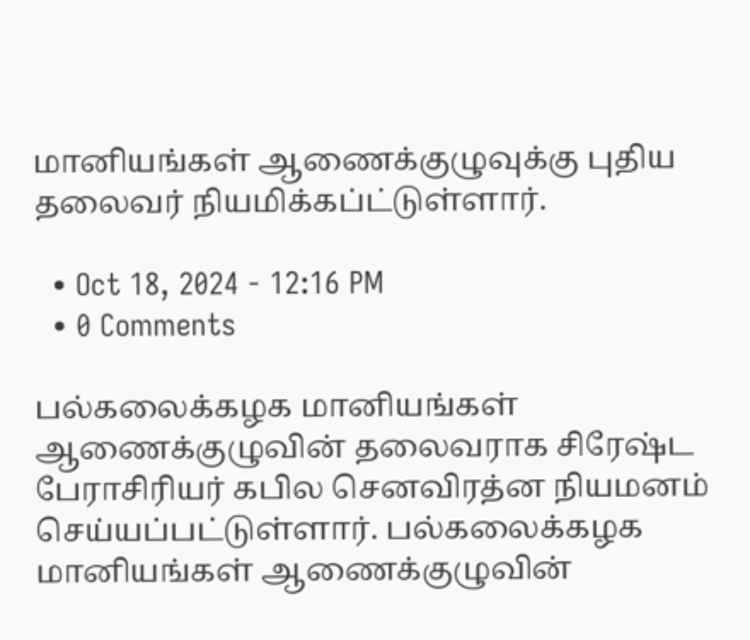மானியங்கள் ஆணைக்குழுவுக்கு புதிய தலைவர் நியமிக்கப்ட்டுள்ளார்.

  • Oct 18, 2024 - 12:16 PM
  • 0 Comments

பல்கலைக்கழக மானியங்கள் ஆணைக்குழுவின் தலைவராக சிரேஷ்ட பேராசிரியர் கபில செனவிரத்ன நியமனம் செய்யப்பட்டுள்ளார். பல்கலைக்கழக மானியங்கள் ஆணைக்குழுவின்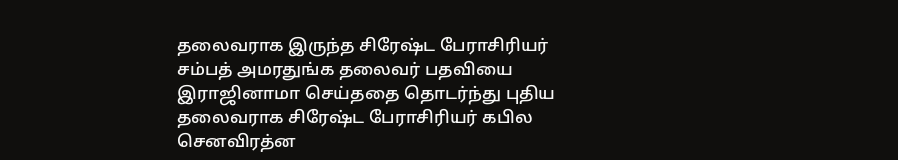தலைவராக இருந்த சிரேஷ்ட பேராசிரியர் சம்பத் அமரதுங்க தலைவர் பதவியை இராஜினாமா செய்ததை தொடர்ந்து புதிய தலைவராக சிரேஷ்ட பேராசிரியர் கபில செனவிரத்ன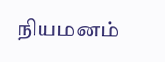நியமனம்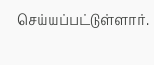செய்யப்பட்டுள்ளார்.